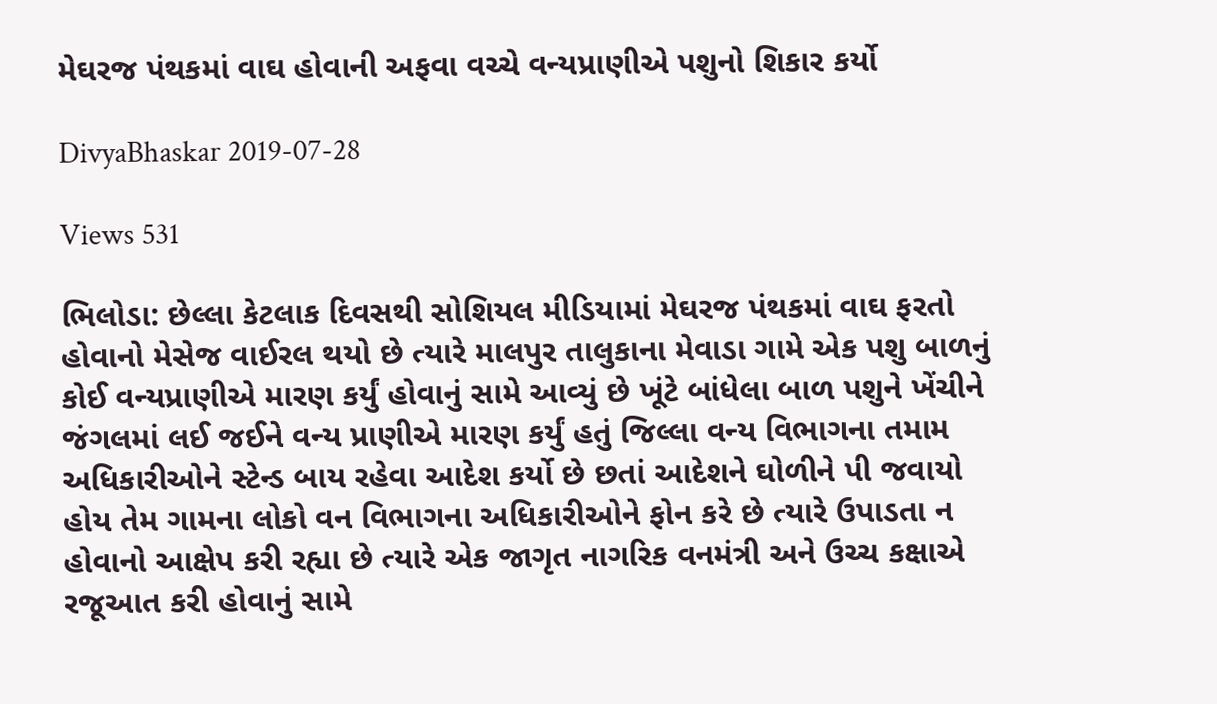મેઘરજ પંથકમાં વાઘ હોવાની અફવા વચ્ચે વન્યપ્રાણીએ પશુનો શિકાર કર્યો

DivyaBhaskar 2019-07-28

Views 531

ભિલોડા: છેલ્લા કેટલાક દિવસથી સોશિયલ મીડિયામાં મેઘરજ પંથકમાં વાઘ ફરતો હોવાનો મેસેજ વાઈરલ થયો છે ત્યારે માલપુર તાલુકાના મેવાડા ગામે એક પશુ બાળનું કોઈ વન્યપ્રાણીએ મારણ કર્યું હોવાનું સામે આવ્યું છે ખૂંટે બાંધેલા બાળ પશુને ખેંચીને જંગલમાં લઈ જઈને વન્ય પ્રાણીએ મારણ કર્યું હતું જિલ્લા વન્ય વિભાગના તમામ અધિકારીઓને સ્ટેન્ડ બાય રહેવા આદેશ કર્યો છે છતાં આદેશને ઘોળીને પી જવાયો હોય તેમ ગામના લોકો વન વિભાગના અધિકારીઓને ફોન કરે છે ત્યારે ઉપાડતા ન હોવાનો આક્ષેપ કરી રહ્યા છે ત્યારે એક જાગૃત નાગરિક વનમંત્રી અને ઉચ્ચ કક્ષાએ રજૂઆત કરી હોવાનું સામે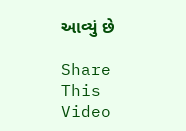આવ્યું છે

Share This Video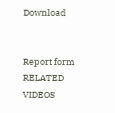Download


Report form
RELATED VIDEOS